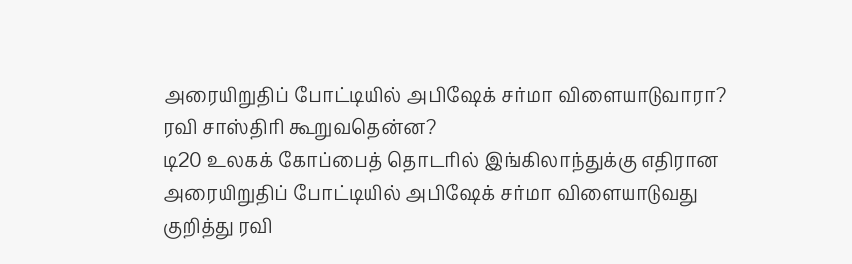அரையிறுதிப் போட்டியில் அபிஷேக் சர்மா விளையாடுவாரா? ரவி சாஸ்திரி கூறுவதென்ன?
டி20 உலகக் கோப்பைத் தொடரில் இங்கிலாந்துக்கு எதிரான அரையிறுதிப் போட்டியில் அபிஷேக் சர்மா விளையாடுவது குறித்து ரவி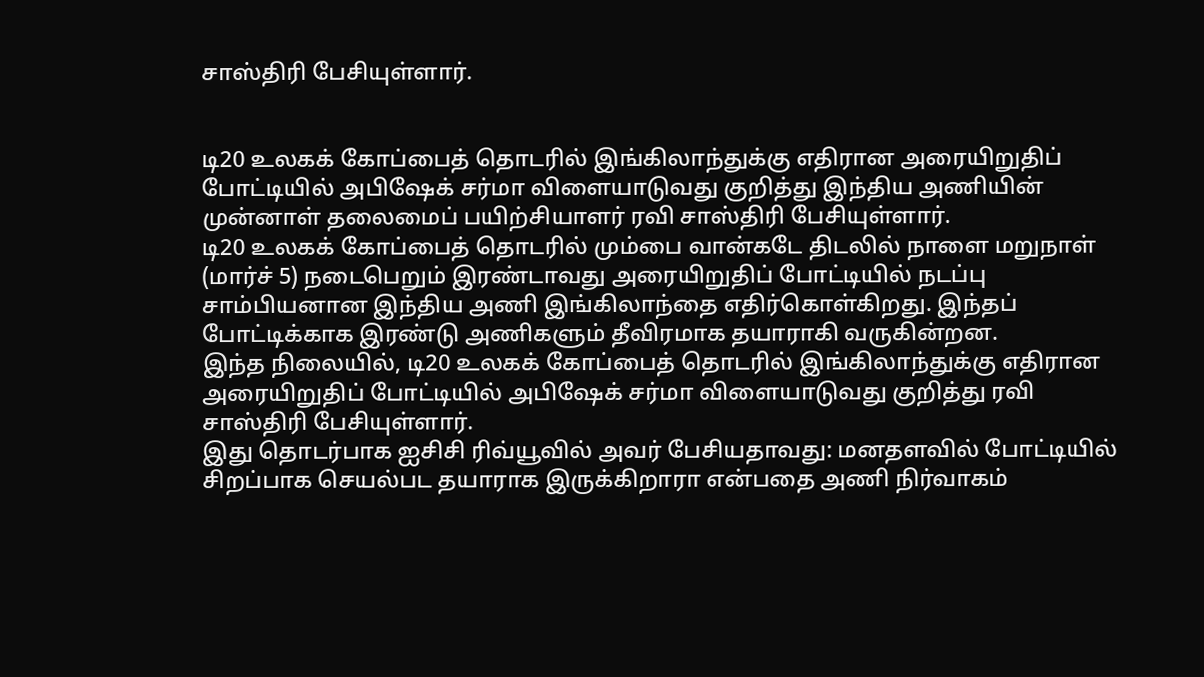சாஸ்திரி பேசியுள்ளார்.


டி20 உலகக் கோப்பைத் தொடரில் இங்கிலாந்துக்கு எதிரான அரையிறுதிப் போட்டியில் அபிஷேக் சர்மா விளையாடுவது குறித்து இந்திய அணியின் முன்னாள் தலைமைப் பயிற்சியாளர் ரவி சாஸ்திரி பேசியுள்ளார்.
டி20 உலகக் கோப்பைத் தொடரில் மும்பை வான்கடே திடலில் நாளை மறுநாள் (மார்ச் 5) நடைபெறும் இரண்டாவது அரையிறுதிப் போட்டியில் நடப்பு சாம்பியனான இந்திய அணி இங்கிலாந்தை எதிர்கொள்கிறது. இந்தப் போட்டிக்காக இரண்டு அணிகளும் தீவிரமாக தயாராகி வருகின்றன.
இந்த நிலையில், டி20 உலகக் கோப்பைத் தொடரில் இங்கிலாந்துக்கு எதிரான அரையிறுதிப் போட்டியில் அபிஷேக் சர்மா விளையாடுவது குறித்து ரவி சாஸ்திரி பேசியுள்ளார்.
இது தொடர்பாக ஐசிசி ரிவ்யூவில் அவர் பேசியதாவது: மனதளவில் போட்டியில் சிறப்பாக செயல்பட தயாராக இருக்கிறாரா என்பதை அணி நிர்வாகம்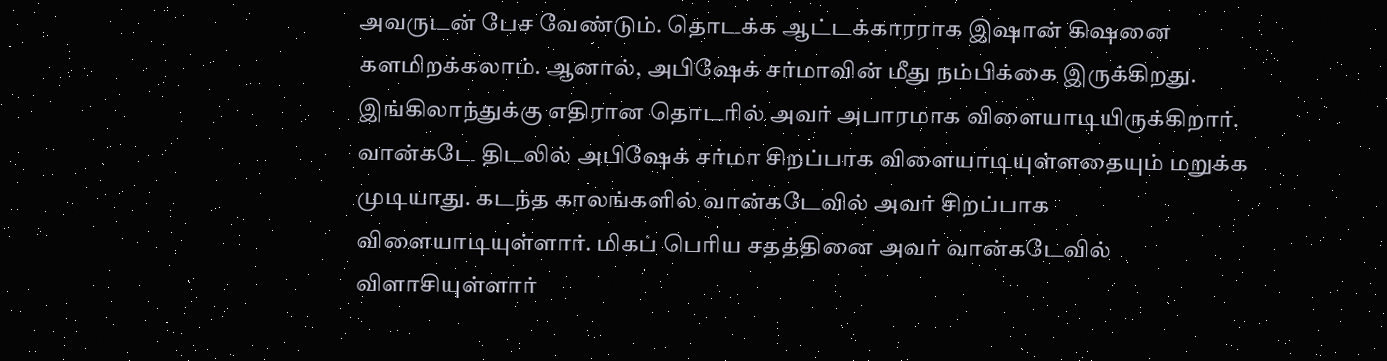அவருடன் பேச வேண்டும். தொடக்க ஆட்டக்காரராக இஷான் கிஷனை களமிறக்கலாம். ஆனால், அபிஷேக் சர்மாவின் மீது நம்பிக்கை இருக்கிறது. இங்கிலாந்துக்கு எதிரான தொடரில் அவர் அபாரமாக விளையாடியிருக்கிறார்.
வான்கடே திடலில் அபிஷேக் சர்மா சிறப்பாக விளையாடியுள்ளதையும் மறுக்க முடியாது. கடந்த காலங்களில் வான்கடேவில் அவர் சிறப்பாக விளையாடியுள்ளார். மிகப் பெரிய சதத்தினை அவர் வான்கடேவில் விளாசியுள்ளார்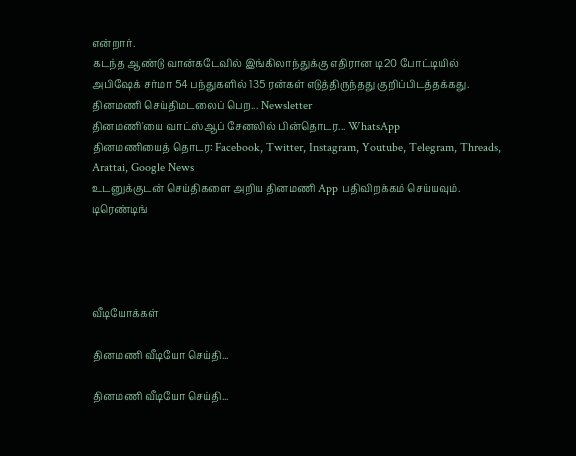என்றார்.
கடந்த ஆண்டு வான்கடேவில் இங்கிலாந்துக்கு எதிரான டி20 போட்டியில் அபிஷேக் சர்மா 54 பந்துகளில் 135 ரன்கள் எடுத்திருந்தது குறிப்பிடத்தக்கது.
தினமணி செய்திமடலைப் பெற... Newsletter
தினமணி'யை வாட்ஸ்ஆப் சேனலில் பின்தொடர... WhatsApp
தினமணியைத் தொடர: Facebook, Twitter, Instagram, Youtube, Telegram, Threads, Arattai, Google News
உடனுக்குடன் செய்திகளை அறிய தினமணி App பதிவிறக்கம் செய்யவும்.
டிரெண்டிங்




வீடியோக்கள்

தினமணி வீடியோ செய்தி...

தினமணி வீடியோ செய்தி...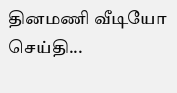தினமணி வீடியோ செய்தி...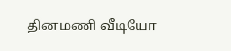தினமணி வீடியோ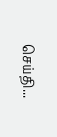செய்தி...